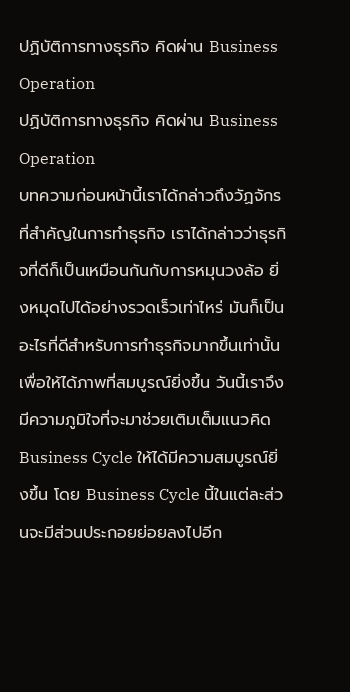ปฏิบัติการทางธุรกิจ คิดผ่าน Business Operation
ปฏิบัติการทางธุรกิจ คิดผ่าน Business Operation
บทความก่อนหน้านี้เราได้กล่าวถึงวัฏจักรที่สำคัญในการทำธุรกิจ เราได้กล่าวว่าธุรกิจที่ดีก็เป็นเหมือนกันกับการหมุนวงล้อ ยิ่งหมุดไปได้อย่างรวดเร็วเท่าไหร่ มันก็เป็นอะไรที่ดีสำหรับการทำธุรกิจมากขึ้นเท่านั้น เพื่อให้ได้ภาพที่สมบูรณ์ยิ่งขึ้น วันนี้เราจึงมีความภูมิใจที่จะมาช่วยเติมเต็มแนวคิด Business Cycle ให้ได้มีความสมบูรณ์ยิ่งขึ้น โดย Business Cycle นี้ในแต่ละส่วนจะมีส่วนประกอยย่อยลงไปอีก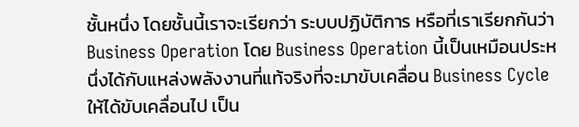ชั้นหนึ่ง โดยชั้นนี้เราจะเรียกว่า ระบบปฏิบัติการ หรือที่เราเรียกกันว่า Business Operation โดย Business Operation นี้เป็นเหมือนประหนึ่งได้กับแหล่งพลังงานที่แท้จริงที่จะมาขับเคลื่อน Business Cycle ให้ได้ขับเคลื่อนไป เป็น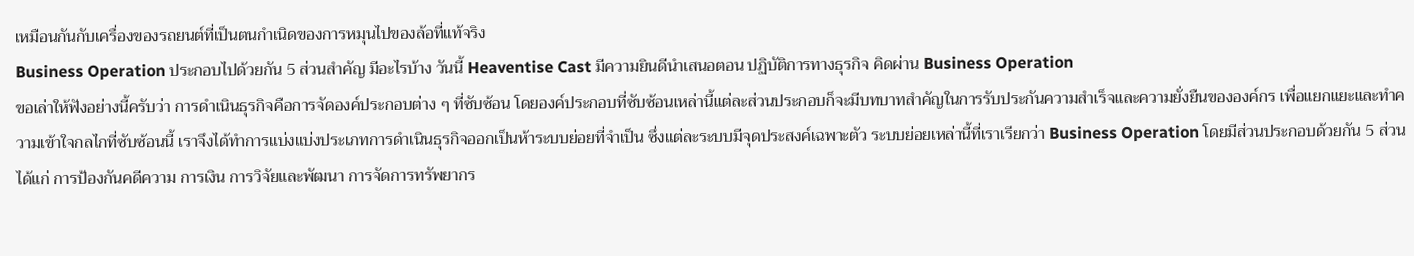เหมือนกันกับเครื่องของรถยนต์ที่เป็นตนกำเนิดของการหมุนไปของล้อที่แท้จริง
Business Operation ประกอบไปด้วยกัน 5 ส่วนสำคัญ มีอะไรบ้าง วันนี้ Heaventise Cast มีความยินดีนำเสนอตอน ปฏิบัติการทางธุรกิจ คิดผ่าน Business Operation
ขอเล่าให้ฟังอย่างนี้ครับว่า การดำเนินธุรกิจคือการจัดองค์ประกอบต่าง ๆ ที่ซับซ้อน โดยองค์ประกอบที่ซับซ้อนเหล่านี้แต่ละส่วนประกอบก็จะมีบทบาทสำคัญในการรับประกันความสำเร็จและความยั่งยืนขององค์กร เพื่อแยกแยะและทำความเข้าใจกลไกที่ซับซ้อนนี้ เราจึงได้ทำการแบ่งแบ่งประเภทการดำเนินธุรกิจออกเป็นห้าระบบย่อยที่จำเป็น ซึ่งแต่ละระบบมีจุดประสงค์เฉพาะตัว ระบบย่อยเหล่านี้ที่เราเรียกว่า Business Operation โดยมีส่วนประกอบด้วยกัน 5 ส่วน ได้แก่ การป้องกันคดีความ การเงิน การวิจัยและพัฒนา การจัดการทรัพยากร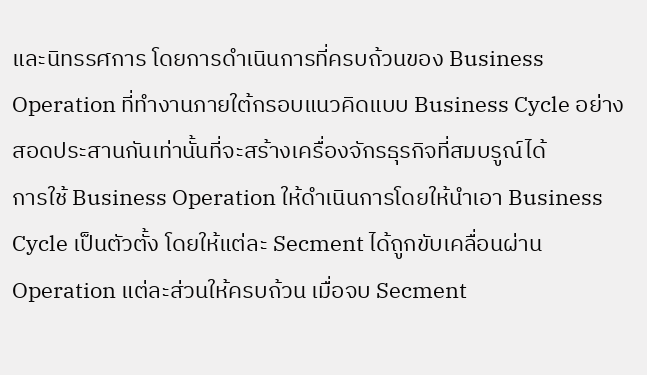และนิทรรศการ โดยการดำเนินการที่ครบถ้วนของ Business Operation ที่ทำงานภายใต้กรอบแนวคิดแบบ Business Cycle อย่างสอดประสานกันเท่านั้นที่จะสร้างเครื่องจักรธุรกิจที่สมบรูณ์ได้
การใช้ Business Operation ให้ดำเนินการโดยให้นำเอา Business Cycle เป็นตัวตั้ง โดยให้แต่ละ Secment ได้ถูกขับเคลื่อนผ่าน Operation แต่ละส่วนให้ครบถ้วน เมื่อจบ Secment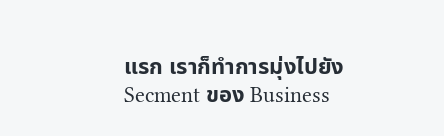แรก เราก็ทำการมุ่งไปยัง Secment ของ Business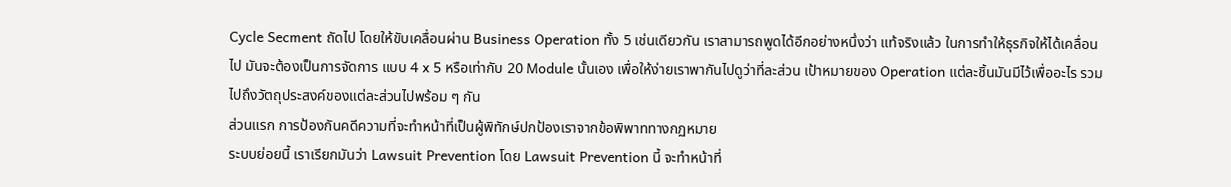Cycle Secment ถัดไป โดยให้ขับเคลื่อนผ่าน Business Operation ทั้ง 5 เช่นเดียวกัน เราสามารถพูดได้อีกอย่างหนึ่งว่า แท้จริงแล้ว ในการทำให้ธุรกิจให้ได้เคลื่อนไป มันจะต้องเป็นการจัดการ แบบ 4 x 5 หรือเท่ากับ 20 Module นั้นเอง เพื่อให้ง่ายเราพากันไปดูว่าที่ละส่วน เป้าหมายของ Operation แต่ละชิ้นมันมีไว้เพื่ออะไร รวมไปถึงวัตถุประสงค์ของแต่ละส่วนไปพร้อม ๆ กัน
ส่วนแรก การป้องกันคดีความที่จะทำหน้าที่เป็นผู้พิทักษ์ปกป้องเราจากข้อพิพาททางกฏหมาย
ระบบย่อยนี้ เราเรียกมันว่า Lawsuit Prevention โดย Lawsuit Prevention นี้ จะทำหน้าที่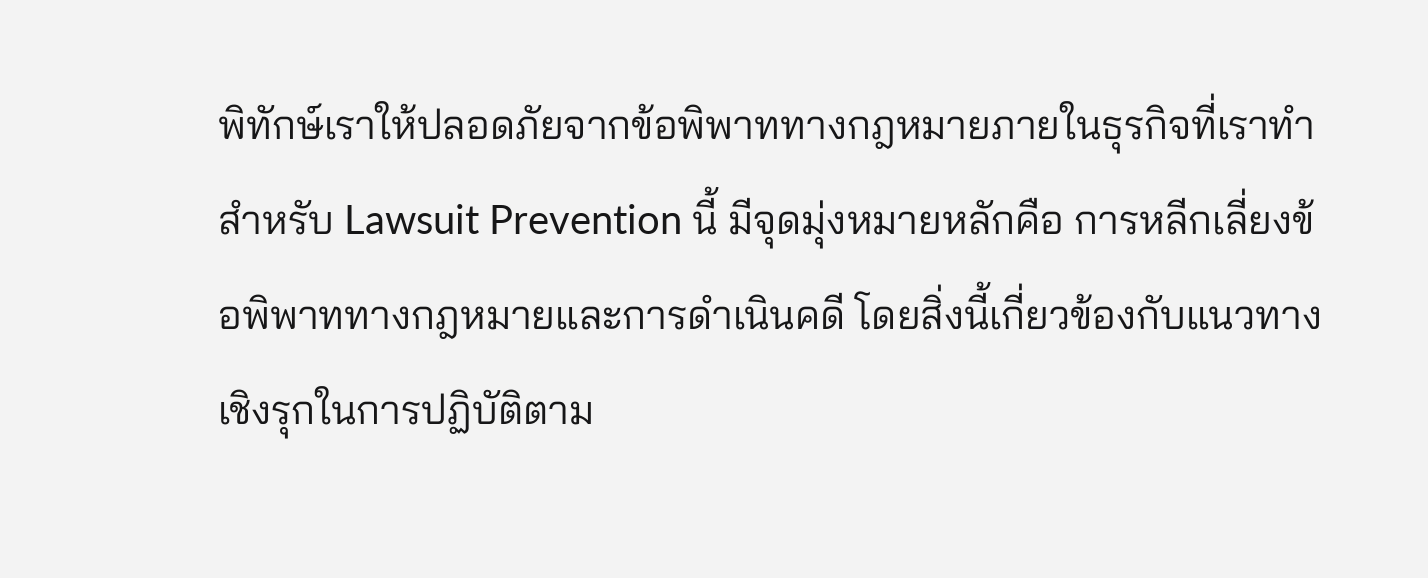พิทักษ์เราให้ปลอดภัยจากข้อพิพาททางกฎหมายภายในธุรกิจที่เราทำ สำหรับ Lawsuit Prevention นี้ มีจุดมุ่งหมายหลักคือ การหลีกเลี่ยงข้อพิพาททางกฎหมายและการดำเนินคดี โดยสิ่งนี้เกี่ยวข้องกับแนวทางเชิงรุกในการปฏิบัติตาม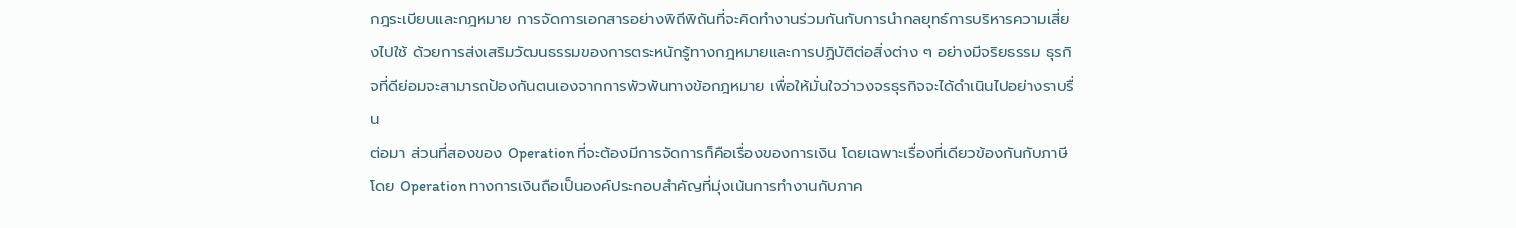กฎระเบียบและกฎหมาย การจัดการเอกสารอย่างพิถีพิถันที่จะคิดทำงานร่วมกันกับการนำกลยุทธ์การบริหารความเสี่ยงไปใช้ ด้วยการส่งเสริมวัฒนธรรมของการตระหนักรู้ทางกฎหมายและการปฏิบัติต่อสิ่งต่าง ๆ อย่างมีจริยธรรม ธุรกิจที่ดีย่อมจะสามารถป้องกันตนเองจากการพัวพันทางข้อกฎหมาย เพื่อให้มั่นใจว่าวงจรธุรกิจจะได้ดำเนินไปอย่างราบรื่น
ต่อมา ส่วนที่สองของ Operation ที่จะต้องมีการจัดการก็คือเรื่องของการเงิน โดยเฉพาะเรื่องที่เดียวข้องกันกับภาษี
โดย Operation ทางการเงินถือเป็นองค์ประกอบสำคัญที่มุ่งเน้นการทำงานกับภาค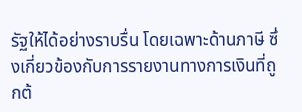รัฐให้ได้อย่างราบรื่น โดยเฉพาะด้านภาษี ซึ่งเกี่ยวข้องกับการรายงานทางการเงินที่ถูกต้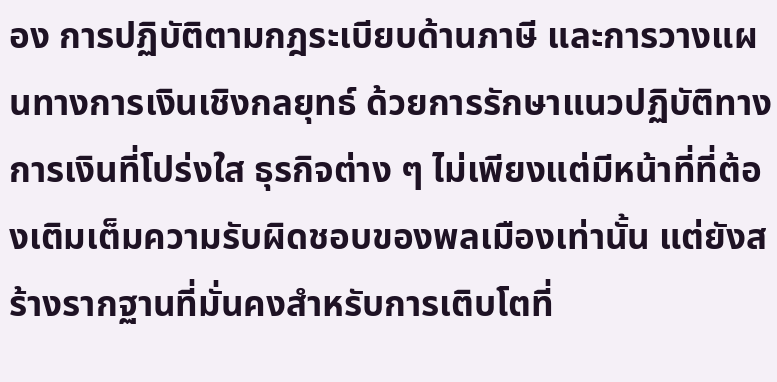อง การปฏิบัติตามกฎระเบียบด้านภาษี และการวางแผนทางการเงินเชิงกลยุทธ์ ด้วยการรักษาแนวปฏิบัติทางการเงินที่โปร่งใส ธุรกิจต่าง ๆ ไม่เพียงแต่มีหน้าที่ที่ต้องเติมเต็มความรับผิดชอบของพลเมืองเท่านั้น แต่ยังสร้างรากฐานที่มั่นคงสำหรับการเติบโตที่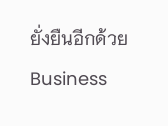ยั่งยืนอีกด้วย Business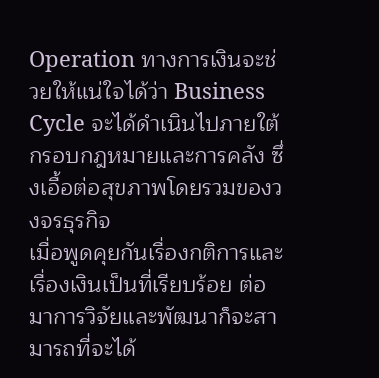Operation ทางการเงินจะช่วยให้แน่ใจได้ว่า Business Cycle จะได้ดำเนินไปภายใต้กรอบกฎหมายและการคลัง ซึ่งเอื้อต่อสุขภาพโดยรวมของวงจรธุรกิจ
เมื่อพูดคุยกันเรื่องกติการและเรื่องเงินเป็นที่เรียบร้อย ต่อมาการวิจัยและพัฒนาก็จะสามารถที่จะได้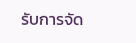รับการจัด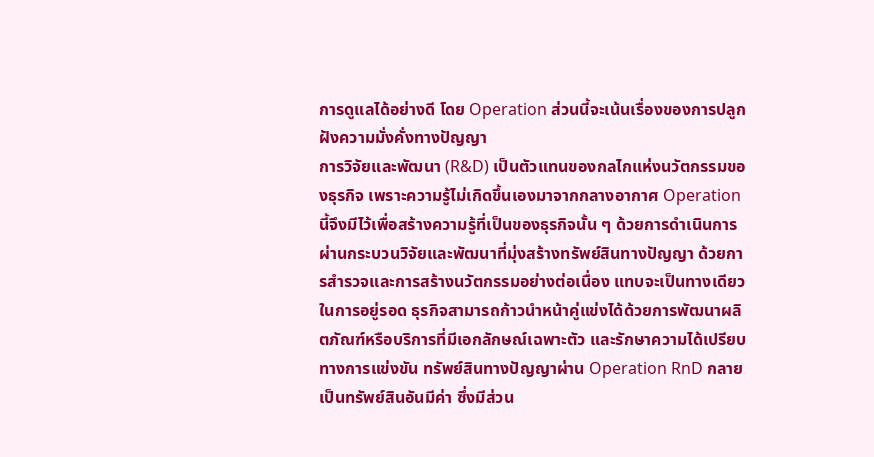การดูแลได้อย่างดี โดย Operation ส่วนนี้จะเน้นเรื่องของการปลูกฝังความมั่งคั่งทางปัญญา
การวิจัยและพัฒนา (R&D) เป็นตัวแทนของกลไกแห่งนวัตกรรมของธุรกิจ เพราะความรู้ไม่เกิดขึ้นเองมาจากกลางอากาศ Operation นี้จึงมีไว้เพื่อสร้างความรู้ที่เป็นของธุรกิจนั้น ๆ ด้วยการดำเนินการผ่านกระบวนวิจัยและพัฒนาที่มุ่งสร้างทรัพย์สินทางปัญญา ด้วยการสำรวจและการสร้างนวัตกรรมอย่างต่อเนื่อง แทบจะเป็นทางเดียวในการอยู่รอด ธุรกิจสามารถก้าวนำหน้าคู่แข่งได้ด้วยการพัฒนาผลิตภัณฑ์หรือบริการที่มีเอกลักษณ์เฉพาะตัว และรักษาความได้เปรียบทางการแข่งขัน ทรัพย์สินทางปัญญาผ่าน Operation RnD กลายเป็นทรัพย์สินอันมีค่า ซึ่งมีส่วน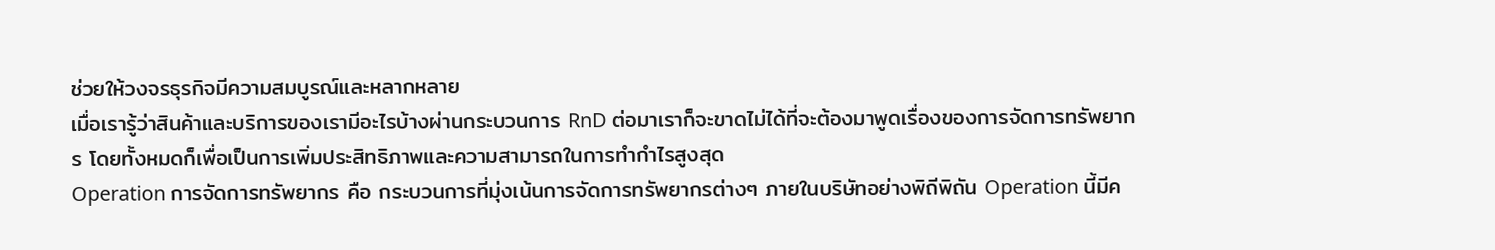ช่วยให้วงจรธุรกิจมีความสมบูรณ์และหลากหลาย
เมื่อเรารู้ว่าสินค้าและบริการของเรามีอะไรบ้างผ่านกระบวนการ RnD ต่อมาเราก็จะขาดไม่ได้ที่จะต้องมาพูดเรื่องของการจัดการทรัพยากร โดยทั้งหมดก็เพื่อเป็นการเพิ่มประสิทธิภาพและความสามารถในการทำกำไรสูงสุด
Operation การจัดการทรัพยากร คือ กระบวนการที่มุ่งเน้นการจัดการทรัพยากรต่างๆ ภายในบริษัทอย่างพิถีพิถัน Operation นี้มีค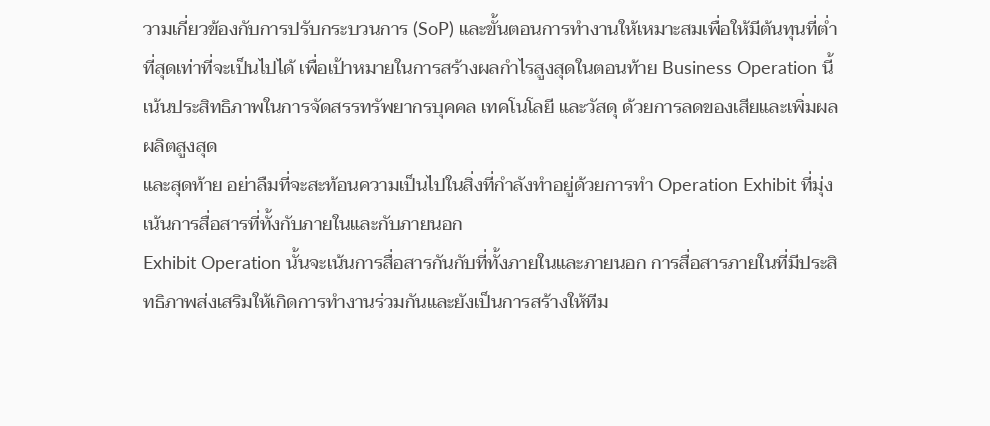วามเกี่ยวข้องกับการปรับกระบวนการ (SoP) และขั้นตอนการทำงานให้เหมาะสมเพื่อให้มีต้นทุนที่ต่ำที่สุดเท่าที่จะเป็นไปได้ เพื่อเป้าหมายในการสร้างผลกำไรสูงสุดในตอนท้าย Business Operation นี้เน้นประสิทธิภาพในการจัดสรรทรัพยากรบุคคล เทคโนโลยี และวัสดุ ด้วยการลดของเสียและเพิ่มผลผลิตสูงสุด
และสุดท้าย อย่าลืมที่จะสะท้อนความเป็นไปในสิ่งที่กำลังทำอยู่ด้วยการทำ Operation Exhibit ที่มุ่งเน้นการสื่อสารที่ทั้งกับภายในและกับภายนอก
Exhibit Operation นั้นจะเน้นการสื่อสารกันกับที่ทั้งภายในและภายนอก การสื่อสารภายในที่มีประสิทธิภาพส่งเสริมให้เกิดการทำงานร่วมกันและยังเป็นการสร้างให้ทีม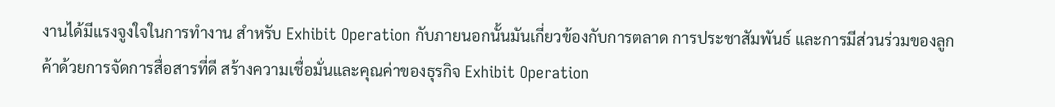งานได้มีแรงจูงใจในการทำงาน สำหรับ Exhibit Operation กับภายนอกนั้นมันเกี่ยวข้องกับการตลาด การประชาสัมพันธ์ และการมีส่วนร่วมของลูกค้าด้วยการจัดการสื่อสารที่ดี สร้างความเชื่อมั่นและคุณค่าของธุรกิจ Exhibit Operation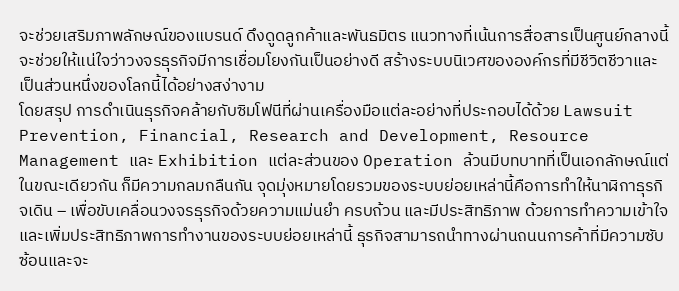จะช่วยเสริมภาพลักษณ์ของแบรนด์ ดึงดูดลูกค้าและพันธมิตร แนวทางที่เน้นการสื่อสารเป็นศูนย์กลางนี้จะช่วยให้แน่ใจว่าวงจรธุรกิจมีการเชื่อมโยงกันเป็นอย่างดี สร้างระบบนิเวศขององค์กรที่มีชีวิตชีวาและเป็นส่วนหนึ่งของโลกนี้ได้อย่างสง่างาม
โดยสรุป การดำเนินธุรกิจคล้ายกับซิมโฟนีที่ผ่านเครื่องมือแต่ละอย่างที่ประกอบได้ด้วย Lawsuit Prevention, Financial, Research and Development, Resource Management และ Exhibition แต่ละส่วนของ Operation ล้วนมีบทบาทที่เป็นเอกลักษณ์แต่ในขณะเดียวกัน ก็มีความกลมกลืนกัน จุดมุ่งหมายโดยรวมของระบบย่อยเหล่านี้คือการทำให้นาฬิกาธุรกิจเดิน – เพื่อขับเคลื่อนวงจรธุรกิจด้วยความแม่นยำ ครบถ้วน และมีประสิทธิภาพ ด้วยการทำความเข้าใจและเพิ่มประสิทธิภาพการทำงานของระบบย่อยเหล่านี้ ธุรกิจสามารถนำทางผ่านถนนการค้าที่มีความซับซ้อนและจะ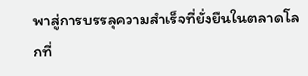พาสู่การบรรลุความสำเร็จที่ยั่งยืนในตลาดโลกที่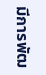มีการพัฒ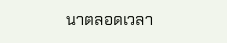นาตลอดเวลา